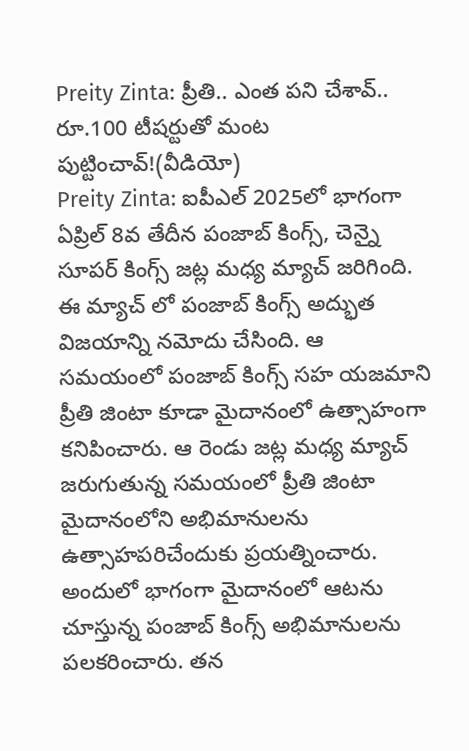Preity Zinta: ప్రీతి.. ఎంత పని చేశావ్.. రూ.100 టీషర్టుతో మంట పుట్టించావ్!(వీడియో)
Preity Zinta: ఐపీఎల్ 2025లో భాగంగా ఏప్రిల్ 8వ తేదీన పంజాబ్ కింగ్స్, చెన్నై సూపర్ కింగ్స్ జట్ల మధ్య మ్యాచ్ జరిగింది. ఈ మ్యాచ్ లో పంజాబ్ కింగ్స్ అద్భుత విజయాన్ని నమోదు చేసింది. ఆ సమయంలో పంజాబ్ కింగ్స్ సహ యజమాని ప్రీతి జింటా కూడా మైదానంలో ఉత్సాహంగా కనిపించారు. ఆ రెండు జట్ల మధ్య మ్యాచ్ జరుగుతున్న సమయంలో ప్రీతి జింటా మైదానంలోని అభిమానులను ఉత్సాహపరిచేందుకు ప్రయత్నించారు.
అందులో భాగంగా మైదానంలో ఆటను చూస్తున్న పంజాబ్ కింగ్స్ అభిమానులను పలకరించారు. తన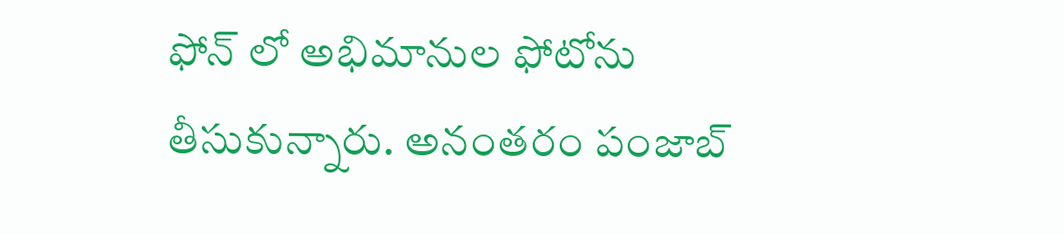ఫోన్ లో అభిమానుల ఫోటోను తీసుకున్నారు. అనంతరం పంజాబ్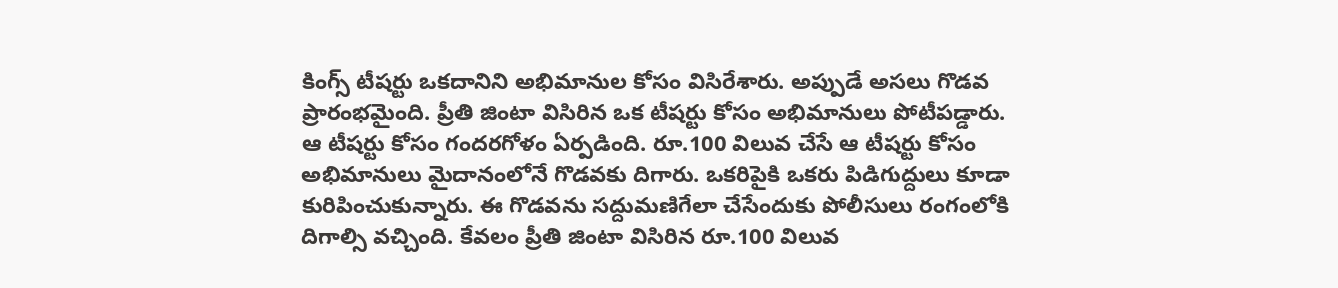కింగ్స్ టీషర్టు ఒకదానిని అభిమానుల కోసం విసిరేశారు. అప్పుడే అసలు గొడవ ప్రారంభమైంది. ప్రీతి జింటా విసిరిన ఒక టీషర్టు కోసం అభిమానులు పోటీపడ్డారు. ఆ టీషర్టు కోసం గందరగోళం ఏర్పడింది. రూ.100 విలువ చేసే ఆ టీషర్టు కోసం అభిమానులు మైదానంలోనే గొడవకు దిగారు. ఒకరిపైకి ఒకరు పిడిగుద్దులు కూడా కురిపించుకున్నారు. ఈ గొడవను సద్దుమణిగేలా చేసేందుకు పోలీసులు రంగంలోకి దిగాల్సి వచ్చింది. కేవలం ప్రీతి జింటా విసిరిన రూ.100 విలువ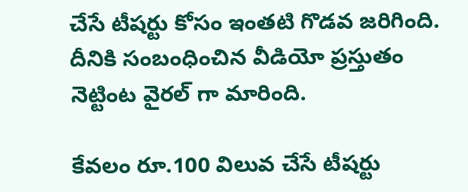చేసే టీషర్టు కోసం ఇంతటి గొడవ జరిగింది. దీనికి సంబంధించిన వీడియో ప్రస్తుతం నెట్టింట వైరల్ గా మారింది.

కేవలం రూ.100 విలువ చేసే టీషర్టు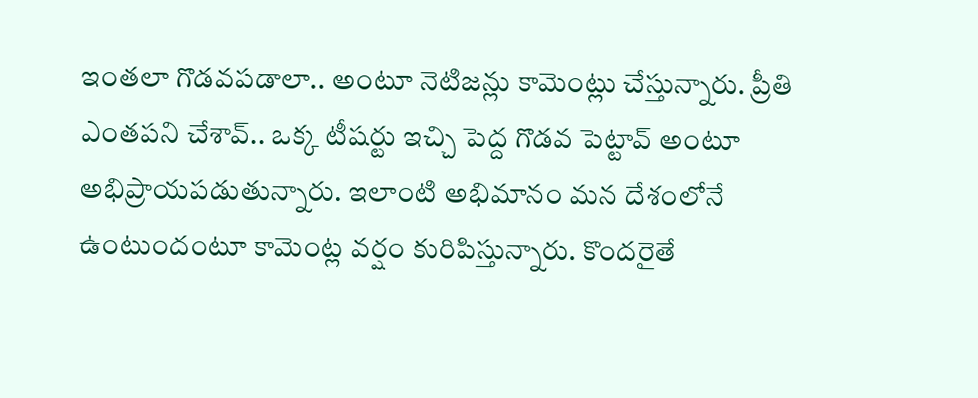ఇంతలా గొడవపడాలా.. అంటూ నెటిజన్లు కామెంట్లు చేస్తున్నారు. ప్రీతి ఎంతపని చేశావ్.. ఒక్క టీషర్టు ఇచ్చి పెద్ద గొడవ పెట్టావ్ అంటూ అభిప్రాయపడుతున్నారు. ఇలాంటి అభిమానం మన దేశంలోనే ఉంటుందంటూ కామెంట్ల వర్షం కురిపిస్తున్నారు. కొందరైతే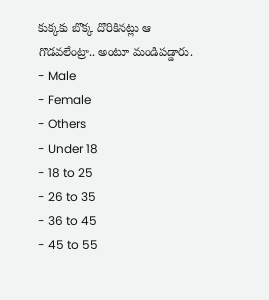కుక్కకు బొక్క దొరికినట్లు ఆ గొడవలేంట్రా.. అంటూ మండిపడ్డారు.
- Male
- Female
- Others
- Under 18
- 18 to 25
- 26 to 35
- 36 to 45
- 45 to 55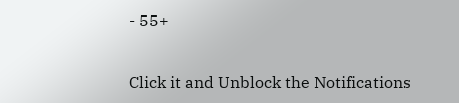- 55+


Click it and Unblock the Notifications